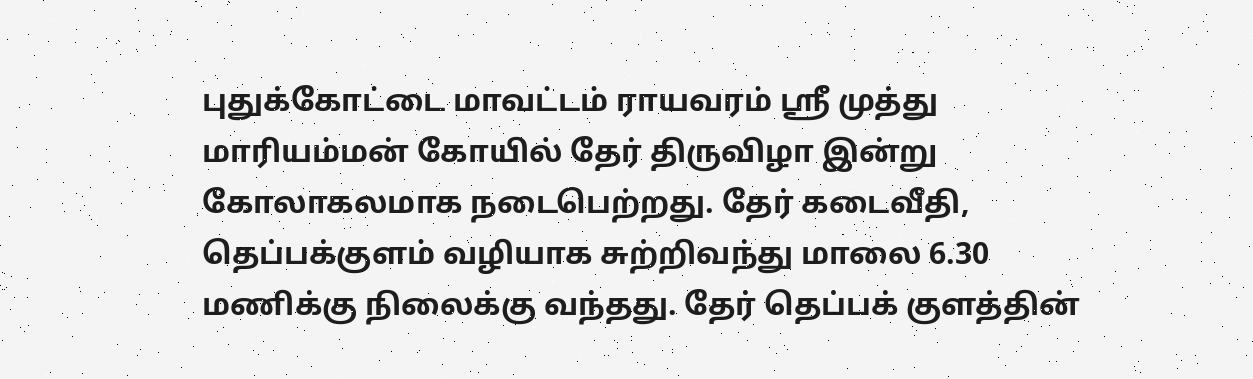புதுக்கோட்டை மாவட்டம் ராயவரம் ஸ்ரீ முத்து மாரியம்மன் கோயில் தேர் திருவிழா இன்று கோலாகலமாக நடைபெற்றது. தேர் கடைவீதி, தெப்பக்குளம் வழியாக சுற்றிவந்து மாலை 6.30 மணிக்கு நிலைக்கு வந்தது. தேர் தெப்பக் குளத்தின்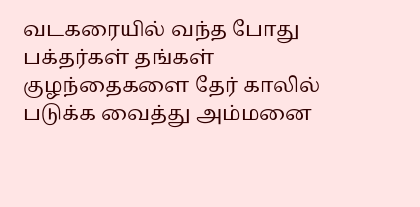வடகரையில் வந்த போது பக்தர்கள் தங்கள் குழந்தைகளை தேர் காலில் படுக்க வைத்து அம்மனை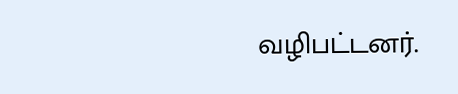வழிபட்டனர்.